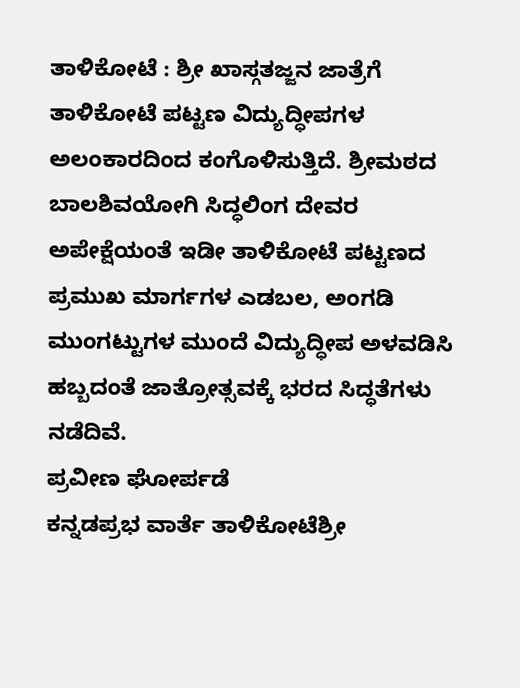ತಾಳಿಕೋಟೆ : ಶ್ರೀ ಖಾಸ್ಗತಜ್ಜನ ಜಾತ್ರೆಗೆ ತಾಳಿಕೋಟೆ ಪಟ್ಟಣ ವಿದ್ಯುದ್ಧೀಪಗಳ ಅಲಂಕಾರದಿಂದ ಕಂಗೊಳಿಸುತ್ತಿದೆ. ಶ್ರೀಮಠದ ಬಾಲಶಿವಯೋಗಿ ಸಿದ್ಧಲಿಂಗ ದೇವರ ಅಪೇಕ್ಷೆಯಂತೆ ಇಡೀ ತಾಳಿಕೋಟೆ ಪಟ್ಟಣದ ಪ್ರಮುಖ ಮಾರ್ಗಗಳ ಎಡಬಲ, ಅಂಗಡಿ ಮುಂಗಟ್ಟುಗಳ ಮುಂದೆ ವಿದ್ಯುದ್ಧೀಪ ಅಳವಡಿಸಿ ಹಬ್ಬದಂತೆ ಜಾತ್ರೋತ್ಸವಕ್ಕೆ ಭರದ ಸಿದ್ಧತೆಗಳು ನಡೆದಿವೆ.
ಪ್ರವೀಣ ಘೋರ್ಪಡೆ
ಕನ್ನಡಪ್ರಭ ವಾರ್ತೆ ತಾಳಿಕೋಟೆಶ್ರೀ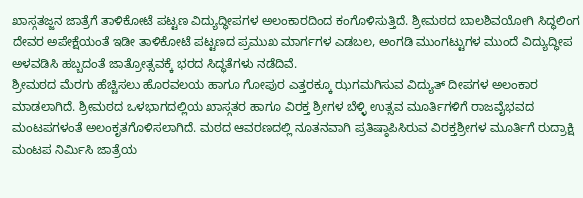ಖಾಸ್ಗತಜ್ಜನ ಜಾತ್ರೆಗೆ ತಾಳಿಕೋಟೆ ಪಟ್ಟಣ ವಿದ್ಯುದ್ಧೀಪಗಳ ಅಲಂಕಾರದಿಂದ ಕಂಗೊಳಿಸುತ್ತಿದೆ. ಶ್ರೀಮಠದ ಬಾಲಶಿವಯೋಗಿ ಸಿದ್ಧಲಿಂಗ ದೇವರ ಅಪೇಕ್ಷೆಯಂತೆ ಇಡೀ ತಾಳಿಕೋಟೆ ಪಟ್ಟಣದ ಪ್ರಮುಖ ಮಾರ್ಗಗಳ ಎಡಬಲ, ಅಂಗಡಿ ಮುಂಗಟ್ಟುಗಳ ಮುಂದೆ ವಿದ್ಯುದ್ಧೀಪ ಅಳವಡಿಸಿ ಹಬ್ಬದಂತೆ ಜಾತ್ರೋತ್ಸವಕ್ಕೆ ಭರದ ಸಿದ್ಧತೆಗಳು ನಡೆದಿವೆ.
ಶ್ರೀಮಠದ ಮೆರಗು ಹೆಚ್ಚಿಸಲು ಹೊರವಲಯ ಹಾಗೂ ಗೋಪುರ ಎತ್ತರಕ್ಕೂ ಝಗಮಗಿಸುವ ವಿದ್ಯುತ್ ದೀಪಗಳ ಅಲಂಕಾರ ಮಾಡಲಾಗಿದೆ. ಶ್ರೀಮಠದ ಒಳಭಾಗದಲ್ಲಿಯ ಖಾಸ್ಗತರ ಹಾಗೂ ವಿರಕ್ತ ಶ್ರೀಗಳ ಬೆಳ್ಳಿ ಉತ್ಸವ ಮೂರ್ತಿಗಳಿಗೆ ರಾಜವೈಭವದ ಮಂಟಪಗಳಂತೆ ಅಲಂಕೃತಗೊಳಿಸಲಾಗಿದೆ. ಮಠದ ಆವರಣದಲ್ಲಿ ನೂತನವಾಗಿ ಪ್ರತಿಷ್ಠಾಪಿಸಿರುವ ವಿರಕ್ತಶ್ರೀಗಳ ಮೂರ್ತಿಗೆ ರುದ್ರಾಕ್ಷಿ ಮಂಟಪ ನಿರ್ಮಿಸಿ ಜಾತ್ರೆಯ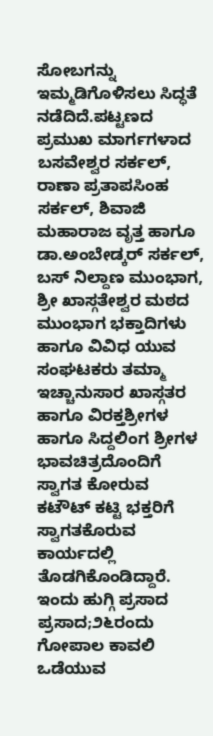ಸೋಬಗನ್ನು ಇಮ್ಮಡಿಗೊಳಿಸಲು ಸಿದ್ಧತೆ ನಡೆದಿದೆ.ಪಟ್ಟಣದ ಪ್ರಮುಖ ಮಾರ್ಗಗಳಾದ ಬಸವೇಶ್ವರ ಸರ್ಕಲ್, ರಾಣಾ ಪ್ರತಾಪಸಿಂಹ ಸರ್ಕಲ್, ಶಿವಾಜಿ ಮಹಾರಾಜ ವೃತ್ತ ಹಾಗೂ ಡಾ.ಅಂಬೇಡ್ಕರ್ ಸರ್ಕಲ್, ಬಸ್ ನಿಲ್ದಾಣ ಮುಂಭಾಗ, ಶ್ರೀ ಖಾಸ್ಗತೇಶ್ವರ ಮಠದ ಮುಂಭಾಗ ಭಕ್ತಾದಿಗಳು ಹಾಗೂ ವಿವಿಧ ಯುವ ಸಂಘಟಕರು ತಮ್ಮಾ ಇಚ್ಚಾನುಸಾರ ಖಾಸ್ಗತರ ಹಾಗೂ ವಿರಕ್ತಶ್ರೀಗಳ ಹಾಗೂ ಸಿದ್ದಲಿಂಗ ಶ್ರೀಗಳ ಭಾವಚಿತ್ರದೊಂದಿಗೆ ಸ್ವಾಗತ ಕೋರುವ ಕಟೌಟ್ ಕಟ್ಟಿ ಭಕ್ತರಿಗೆ ಸ್ವಾಗತಕೊರುವ ಕಾರ್ಯದಲ್ಲಿ ತೊಡಗಿಕೊಂಡಿದ್ದಾರೆ.
ಇಂದು ಹುಗ್ಗಿ ಪ್ರಸಾದ ಪ್ರಸಾದ;೨೬ರಂದು ಗೋಪಾಲ ಕಾವಲಿ ಒಡೆಯುವ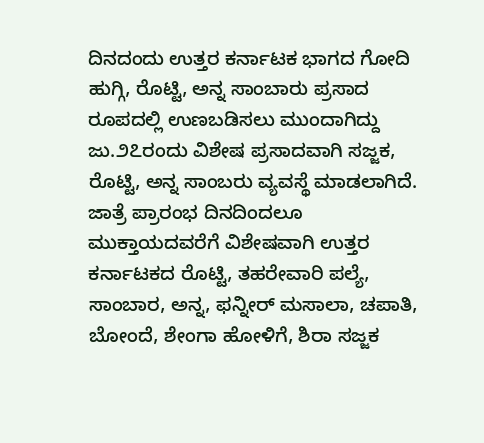ದಿನದಂದು ಉತ್ತರ ಕರ್ನಾಟಕ ಭಾಗದ ಗೋದಿ ಹುಗ್ಗಿ, ರೊಟ್ಟಿ, ಅನ್ನ ಸಾಂಬಾರು ಪ್ರಸಾದ ರೂಪದಲ್ಲಿ ಉಣಬಡಿಸಲು ಮುಂದಾಗಿದ್ದು ಜು.೨೭ರಂದು ವಿಶೇಷ ಪ್ರಸಾದವಾಗಿ ಸಜ್ಜಕ, ರೊಟ್ಟಿ, ಅನ್ನ ಸಾಂಬರು ವ್ಯವಸ್ಥೆ ಮಾಡಲಾಗಿದೆ. ಜಾತ್ರೆ ಪ್ರಾರಂಭ ದಿನದಿಂದಲೂ ಮುಕ್ತಾಯದವರೆಗೆ ವಿಶೇಷವಾಗಿ ಉತ್ತರ ಕರ್ನಾಟಕದ ರೊಟ್ಟಿ, ತಹರೇವಾರಿ ಪಲ್ಯೆ, ಸಾಂಬಾರ, ಅನ್ನ, ಫನ್ನೀರ್ ಮಸಾಲಾ, ಚಪಾತಿ, ಬೋಂದೆ, ಶೇಂಗಾ ಹೋಳಿಗೆ, ಶಿರಾ ಸಜ್ಜಕ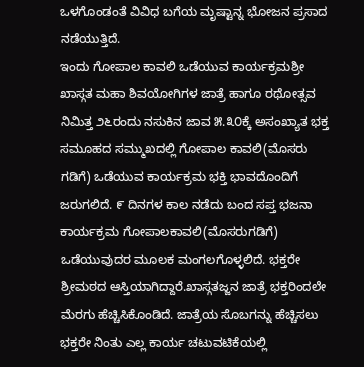ಒಳಗೊಂಡಂತೆ ವಿವಿಧ ಬಗೆಯ ಮೃಷ್ಟಾನ್ನ ಭೋಜನ ಪ್ರಸಾದ ನಡೆಯುತ್ತಿದೆ.
ಇಂದು ಗೋಪಾಲ ಕಾವಲಿ ಒಡೆಯುವ ಕಾರ್ಯಕ್ರಮಶ್ರೀ ಖಾಸ್ಗತ ಮಹಾ ಶಿವಯೋಗಿಗಳ ಜಾತ್ರೆ ಹಾಗೂ ರಥೋತ್ಸವ ನಿಮಿತ್ತ ೨೬ರಂದು ನಸುಕಿನ ಜಾವ ೫.೩೦ಕ್ಕೆ ಅಸಂಖ್ಯಾತ ಭಕ್ತ ಸಮೂಹದ ಸಮ್ಮುಖದಲ್ಲಿ ಗೋಪಾಲ ಕಾವಲಿ(ಮೊಸರು ಗಡಿಗೆ) ಒಡೆಯುವ ಕಾರ್ಯಕ್ರಮ ಭಕ್ತಿ ಭಾವದೊಂದಿಗೆ ಜರುಗಲಿದೆ. ೯ ದಿನಗಳ ಕಾಲ ನಡೆದು ಬಂದ ಸಪ್ತ ಭಜನಾ ಕಾರ್ಯಕ್ರಮ ಗೋಪಾಲಕಾವಲಿ(ಮೊಸರುಗಡಿಗೆ) ಒಡೆಯುವುದರ ಮೂಲಕ ಮಂಗಲಗೊಳ್ಳಲಿದೆ. ಭಕ್ತರೇ ಶ್ರೀಮಠದ ಆಸ್ತಿಯಾಗಿದ್ದಾರೆ.ಖಾಸ್ಗತಜ್ಜನ ಜಾತ್ರೆ ಭಕ್ತರಿಂದಲೇ ಮೆರಗು ಹೆಚ್ಚಿಸಿಕೊಂಡಿದೆ. ಜಾತ್ರೆಯ ಸೊಬಗನ್ನು ಹೆಚ್ಚಿಸಲು ಭಕ್ತರೇ ನಿಂತು ಎಲ್ಲ ಕಾರ್ಯ ಚಟುವಟಿಕೆಯಲ್ಲಿ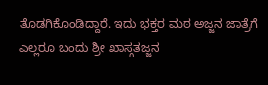ತೊಡಗಿಕೊಂಡಿದ್ದಾರೆ. ಇದು ಭಕ್ತರ ಮಠ ಅಜ್ಜನ ಜಾತ್ರೆಗೆ ಎಲ್ಲರೂ ಬಂದು ಶ್ರೀ ಖಾಸ್ಗತಜ್ಜನ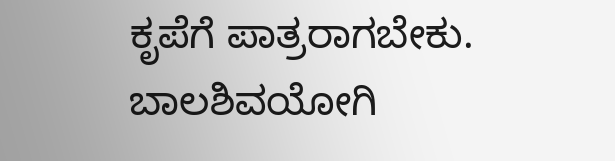ಕೃಪೆಗೆ ಪಾತ್ರರಾಗಬೇಕು.
ಬಾಲಶಿವಯೋಗಿ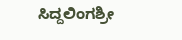ಸಿದ್ದಲಿಂಗಶ್ರೀ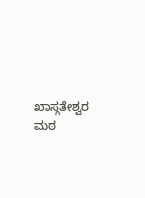ಖಾಸ್ಗತೇಶ್ವರ ಮಠ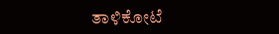ತಾಳಿಕೋಟೆ